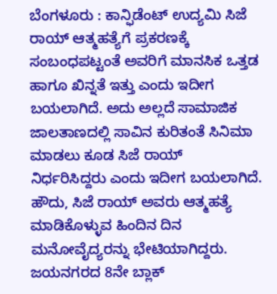ಬೆಂಗಳೂರು : ಕಾನ್ಫಿಡೆಂಟ್ ಉದ್ಯಮಿ ಸಿಜೆ ರಾಯ್ ಆತ್ಮಹತ್ಯೆಗೆ ಪ್ರಕರಣಕ್ಕೆ ಸಂಬಂಧಪಟ್ಟಂತೆ ಅವರಿಗೆ ಮಾನಸಿಕ ಒತ್ತಡ ಹಾಗೂ ಖಿನ್ನತೆ ಇತ್ತು ಎಂದು ಇದೀಗ ಬಯಲಾಗಿದೆ. ಅದು ಅಲ್ಲದೆ ಸಾಮಾಜಿಕ ಜಾಲತಾಣದಲ್ಲಿ ಸಾವಿನ ಕುರಿತಂತೆ ಸಿನಿಮಾ ಮಾಡಲು ಕೂಡ ಸಿಜೆ ರಾಯ್ ನಿರ್ಧರಿಸಿದ್ದರು ಎಂದು ಇದೀಗ ಬಯಲಾಗಿದೆ.
ಹೌದು, ಸಿಜೆ ರಾಯ್ ಅವರು ಆತ್ಮಹತ್ಯೆ ಮಾಡಿಕೊಳ್ಳುವ ಹಿಂದಿನ ದಿನ ಮನೋವೈದ್ಯರನ್ನು ಭೇಟಿಯಾಗಿದ್ದರು. ಜಯನಗರದ 8ನೇ ಬ್ಲಾಕ್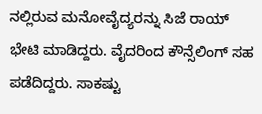ನಲ್ಲಿರುವ ಮನೋವೈದ್ಯರನ್ನು ಸಿಜೆ ರಾಯ್ ಭೇಟಿ ಮಾಡಿದ್ದರು. ವೈದರಿಂದ ಕೌನ್ಸೆಲಿಂಗ್ ಸಹ ಪಡೆದಿದ್ದರು. ಸಾಕಷ್ಟು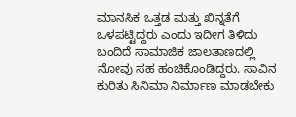ಮಾನಸಿಕ ಒತ್ತಡ ಮತ್ತು ಖಿನ್ನತೆಗೆ ಒಳಪಟ್ಟಿದ್ದರು ಎಂದು ಇದೀಗ ತಿಳಿದು ಬಂದಿದೆ ಸಾಮಾಜಿಕ ಜಾಲತಾಣದಲ್ಲಿ ನೋವು ಸಹ ಹಂಚಿಕೊಂಡಿದ್ದರು. ಸಾವಿನ ಕುರಿತು ಸಿನಿಮಾ ನಿರ್ಮಾಣ ಮಾಡಬೇಕು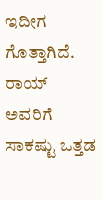ಇದೀಗ ಗೊತ್ತಾಗಿದೆ.
ರಾಯ್ ಅವರಿಗೆ ಸಾಕಷ್ಟು ಒತ್ತಡ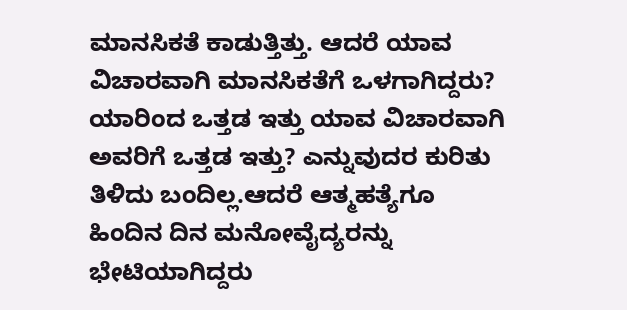ಮಾನಸಿಕತೆ ಕಾಡುತ್ತಿತ್ತು. ಆದರೆ ಯಾವ ವಿಚಾರವಾಗಿ ಮಾನಸಿಕತೆಗೆ ಒಳಗಾಗಿದ್ದರು? ಯಾರಿಂದ ಒತ್ತಡ ಇತ್ತು ಯಾವ ವಿಚಾರವಾಗಿ ಅವರಿಗೆ ಒತ್ತಡ ಇತ್ತು? ಎನ್ನುವುದರ ಕುರಿತು ತಿಳಿದು ಬಂದಿಲ್ಲ.ಆದರೆ ಆತ್ಮಹತ್ಯೆಗೂ ಹಿಂದಿನ ದಿನ ಮನೋವೈದ್ಯರನ್ನು ಭೇಟಿಯಾಗಿದ್ದರು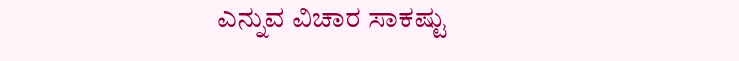ಎನ್ನುವ ವಿಚಾರ ಸಾಕಷ್ಟು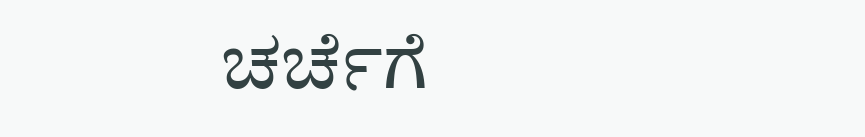ಚರ್ಚೆಗೆ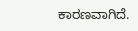ಕಾರಣವಾಗಿದೆ.